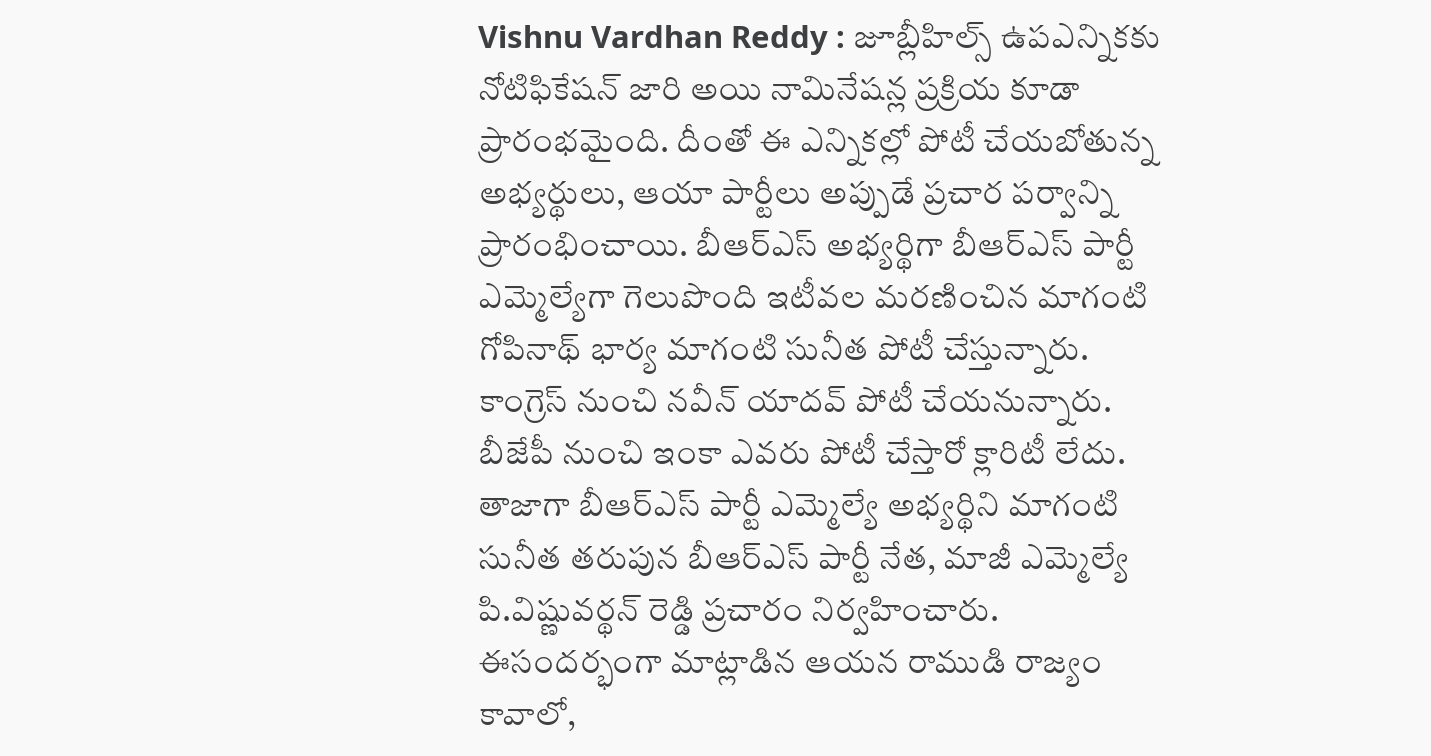Vishnu Vardhan Reddy : జూబ్లీహిల్స్ ఉపఎన్నికకు నోటిఫికేషన్ జారి అయి నామినేషన్ల ప్రక్రియ కూడా ప్రారంభమైంది. దీంతో ఈ ఎన్నికల్లో పోటీ చేయబోతున్న అభ్యర్థులు, ఆయా పార్టీలు అప్పుడే ప్రచార పర్వాన్ని ప్రారంభించాయి. బీఆర్ఎస్ అభ్యర్థిగా బీఆర్ఎస్ పార్టీ ఎమ్మెల్యేగా గెలుపొంది ఇటీవల మరణించిన మాగంటి గోపినాథ్ భార్య మాగంటి సునీత పోటీ చేస్తున్నారు. కాంగ్రెస్ నుంచి నవీన్ యాదవ్ పోటీ చేయనున్నారు. బీజేపీ నుంచి ఇంకా ఎవరు పోటీ చేస్తారో క్లారిటీ లేదు.
తాజాగా బీఆర్ఎస్ పార్టీ ఎమ్మెల్యే అభ్యర్థిని మాగంటి సునీత తరుపున బీఆర్ఎస్ పార్టీ నేత, మాజీ ఎమ్మెల్యే పి.విష్ణువర్థన్ రెడ్డి ప్రచారం నిర్వహించారు. ఈసందర్భంగా మాట్లాడిన ఆయన రాముడి రాజ్యం కావాలో,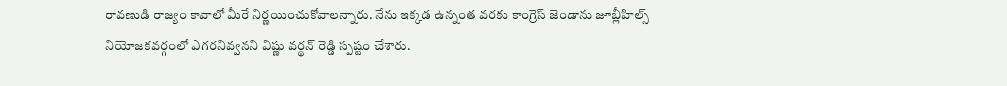రావణుడి రాజ్యం కావాలో మీరే నిర్ణయించుకోవాలన్నారు. నేను ఇక్కడ ఉన్నంత వరకు కాంగ్రెస్ జెండాను జూబ్లీహిల్స్ నియోజకవర్గంలో ఎగరనివ్వనని విష్ణు వర్థన్ రెడ్డి స్పష్టం చేశారు.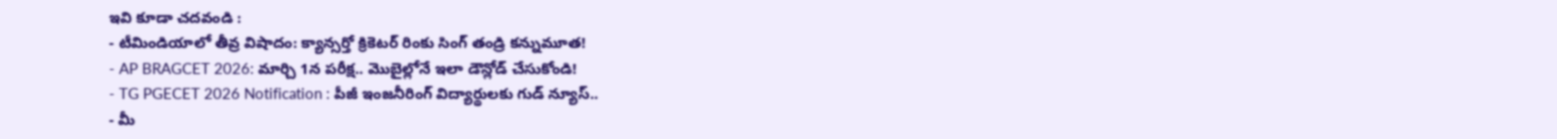ఇవి కూడా చదవండి :
- టీమిండియాలో తీవ్ర విషాదం: క్యాన్సర్తో క్రికెటర్ రింకు సింగ్ తండ్రి కన్నుమూత!
- AP BRAGCET 2026: మార్చి 1న పరీక్ష.. మొబైల్లోనే ఇలా డౌన్లోడ్ చేసుకోండి!
- TG PGECET 2026 Notification : పీజీ ఇంజనీరింగ్ విద్యార్థులకు గుడ్ న్యూస్..
- మీ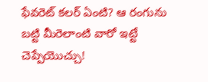ఫేవరెట్ కలర్ ఏంటి? ఆ రంగును బట్టి మీరెలాంటి వారో ఇట్టే చెప్పేయొచ్చు!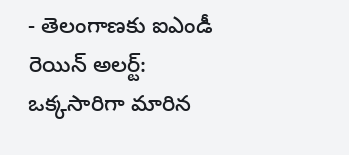- తెలంగాణకు ఐఎండీ రెయిన్ అలర్ట్: ఒక్కసారిగా మారిన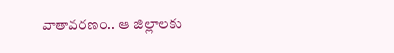వాతావరణం.. ఆ జిల్లాలకు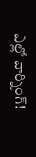ఎల్లో వార్నింగ్!